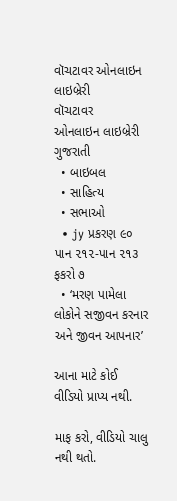વૉચટાવર ઓનલાઇન લાઇબ્રેરી
વૉચટાવર
ઓનલાઇન લાઇબ્રેરી
ગુજરાતી
  • બાઇબલ
  • સાહિત્ય
  • સભાઓ
  • jy પ્રકરણ ૯૦ પાન ૨૧૨-પાન ૨૧૩ ફકરો ૭
  • ‘મરણ પામેલા લોકોને સજીવન કરનાર અને જીવન આપનાર’

આના માટે કોઈ વીડિયો પ્રાપ્ય નથી.

માફ કરો, વીડિયો ચાલુ નથી થતો.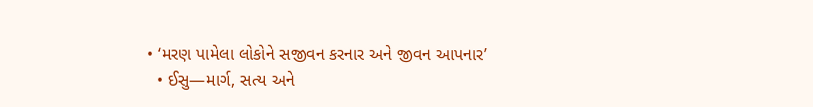• ‘મરણ પામેલા લોકોને સજીવન કરનાર અને જીવન આપનાર’
  • ઈસુ—માર્ગ, સત્ય અને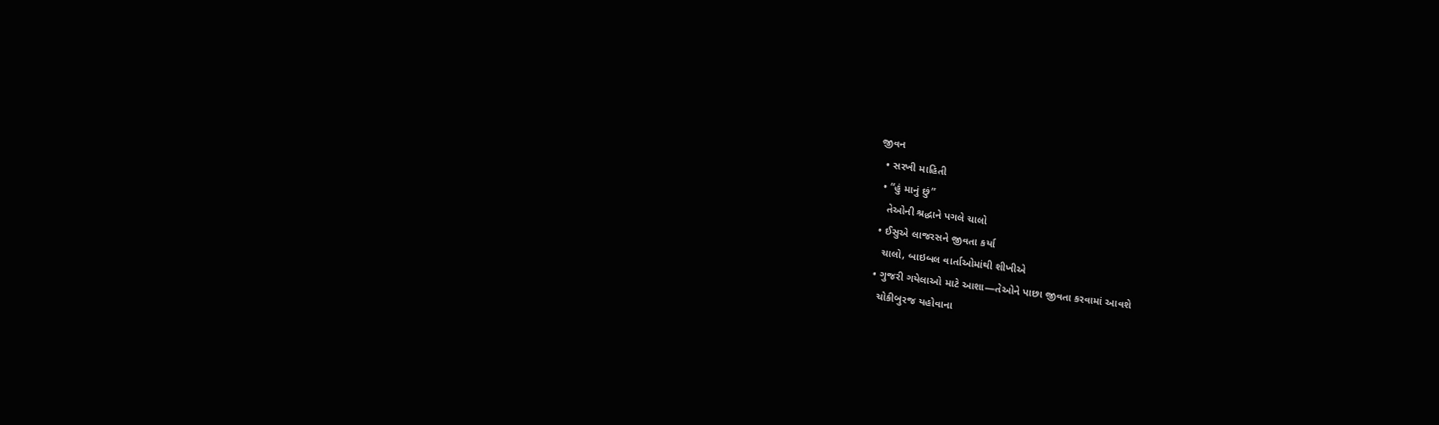જીવન
  • સરખી માહિતી
  • “હું માનું છું”
    તેઓની શ્રદ્ધાને પગલે ચાલો
  • ઈસુએ લાજરસને જીવતા કર્યા
    ચાલો, બાઇબલ વાર્તાઓમાંથી શીખીએ
  • ગુજરી ગયેલાઓ માટે આશા—તેઓને પાછા જીવતા કરવામાં આવશે
    ચોકીબુરજ યહોવાના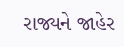રાજ્યને જાહેર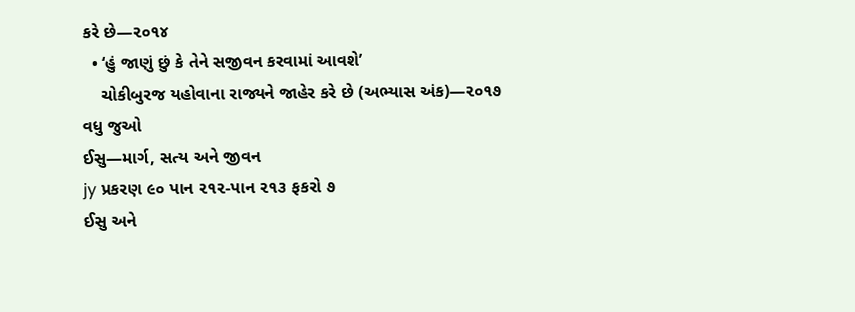કરે છે—૨૦૧૪
  • ‘હું જાણું છું કે તેને સજીવન કરવામાં આવશે’
    ચોકીબુરજ યહોવાના રાજ્યને જાહેર કરે છે (અભ્યાસ અંક)—૨૦૧૭
વધુ જુઓ
ઈસુ—માર્ગ, સત્ય અને જીવન
jy પ્રકરણ ૯૦ પાન ૨૧૨-પાન ૨૧૩ ફકરો ૭
ઈસુ અને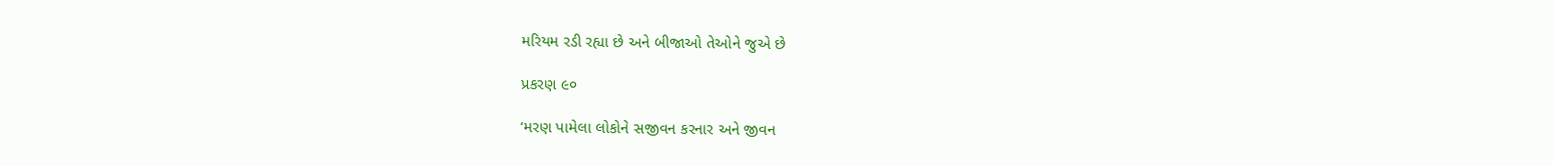મરિયમ રડી રહ્યા છે અને બીજાઓ તેઓને જુએ છે

પ્રકરણ ૯૦

‘મરણ પામેલા લોકોને સજીવન કરનાર અને જીવન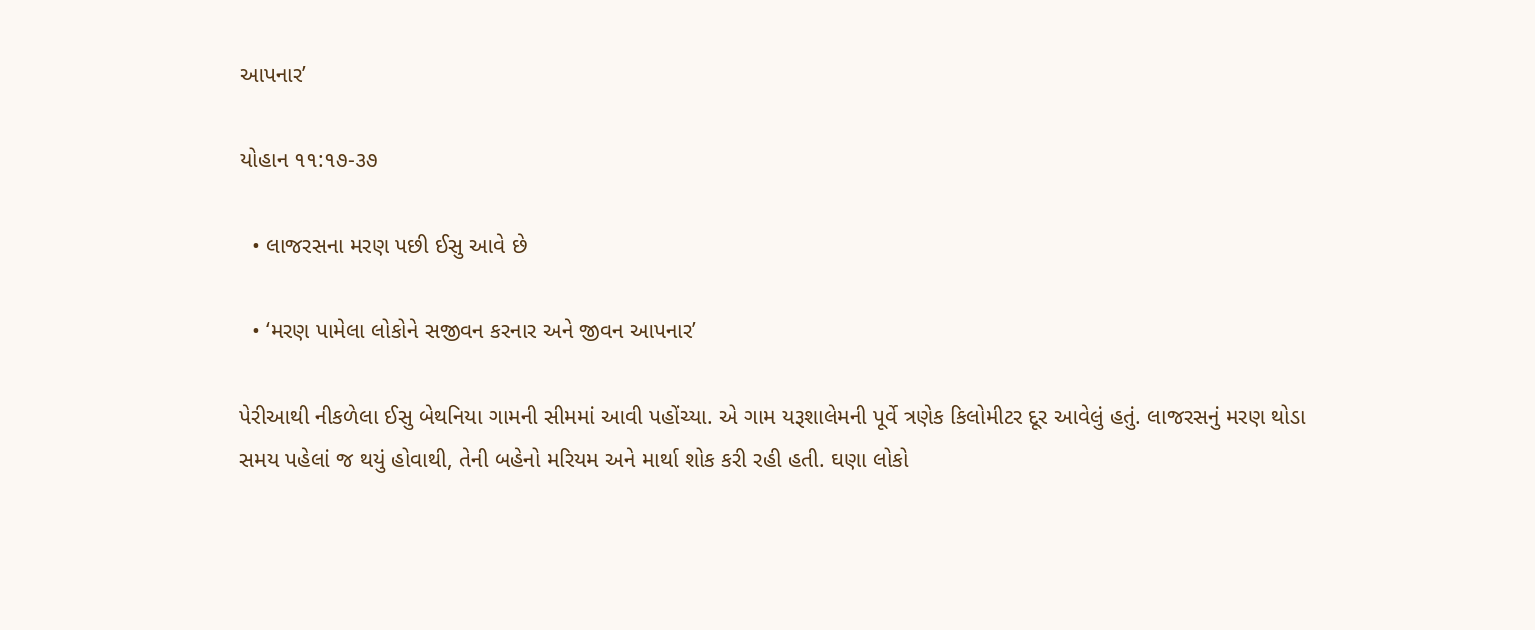આપનાર’

યોહાન ૧૧:૧૭-૩૭

  • લાજરસના મરણ પછી ઈસુ આવે છે

  • ‘મરણ પામેલા લોકોને સજીવન કરનાર અને જીવન આપનાર’

પેરીઆથી નીકળેલા ઈસુ બેથનિયા ગામની સીમમાં આવી પહોંચ્યા. એ ગામ યરૂશાલેમની પૂર્વે ત્રણેક કિલોમીટર દૂર આવેલું હતું. લાજરસનું મરણ થોડા સમય પહેલાં જ થયું હોવાથી, તેની બહેનો મરિયમ અને માર્થા શોક કરી રહી હતી. ઘણા લોકો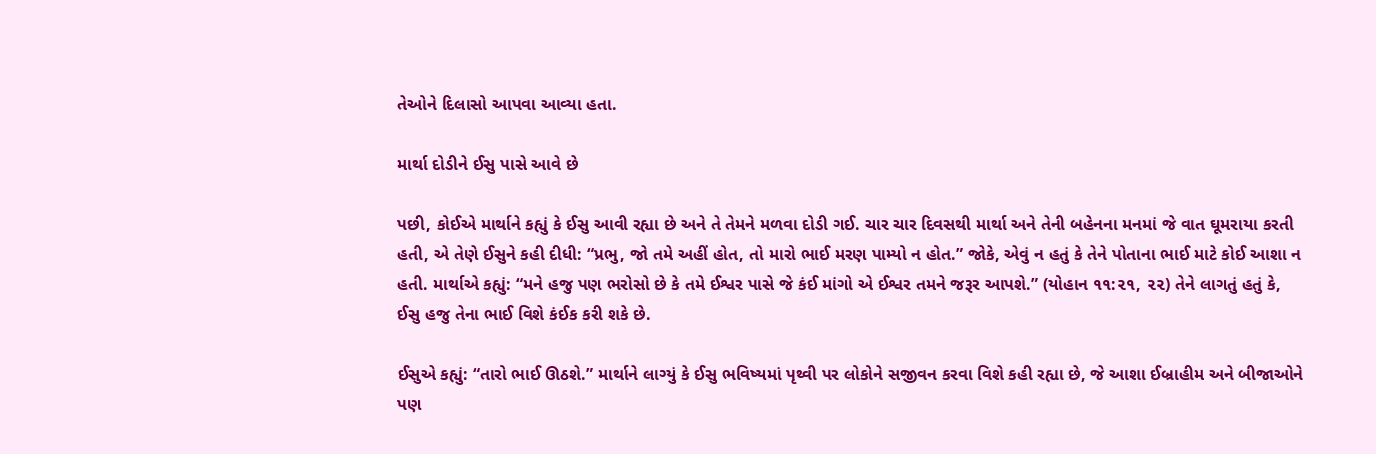તેઓને દિલાસો આપવા આવ્યા હતા.

માર્થા દોડીને ઈસુ પાસે આવે છે

પછી, કોઈએ માર્થાને કહ્યું કે ઈસુ આવી રહ્યા છે અને તે તેમને મળવા દોડી ગઈ. ચાર ચાર દિવસથી માર્થા અને તેની બહેનના મનમાં જે વાત ઘૂમરાયા કરતી હતી, એ તેણે ઈસુને કહી દીધી: “પ્રભુ, જો તમે અહીં હોત, તો મારો ભાઈ મરણ પામ્યો ન હોત.” જોકે, એવું ન હતું કે તેને પોતાના ભાઈ માટે કોઈ આશા ન હતી. માર્થાએ કહ્યું: “મને હજુ પણ ભરોસો છે કે તમે ઈશ્વર પાસે જે કંઈ માંગો એ ઈશ્વર તમને જરૂર આપશે.” (યોહાન ૧૧:૨૧, ૨૨) તેને લાગતું હતું કે, ઈસુ હજુ તેના ભાઈ વિશે કંઈક કરી શકે છે.

ઈસુએ કહ્યું: “તારો ભાઈ ઊઠશે.” માર્થાને લાગ્યું કે ઈસુ ભવિષ્યમાં પૃથ્વી પર લોકોને સજીવન કરવા વિશે કહી રહ્યા છે, જે આશા ઈબ્રાહીમ અને બીજાઓને પણ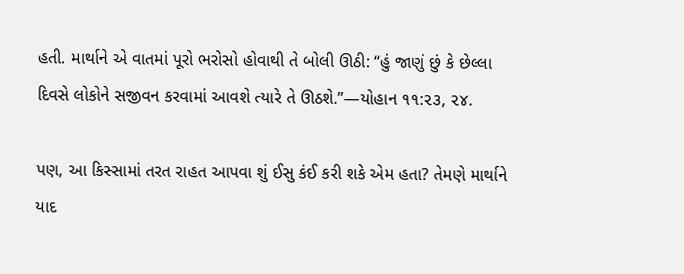હતી. માર્થાને એ વાતમાં પૂરો ભરોસો હોવાથી તે બોલી ઊઠી: “હું જાણું છું કે છેલ્લા દિવસે લોકોને સજીવન કરવામાં આવશે ત્યારે તે ઊઠશે.”—યોહાન ૧૧:૨૩, ૨૪.

પણ, આ કિસ્સામાં તરત રાહત આપવા શું ઈસુ કંઈ કરી શકે એમ હતા? તેમણે માર્થાને યાદ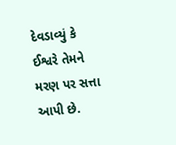દેવડાવ્યું કે ઈશ્વરે તેમને મરણ પર સત્તા આપી છે.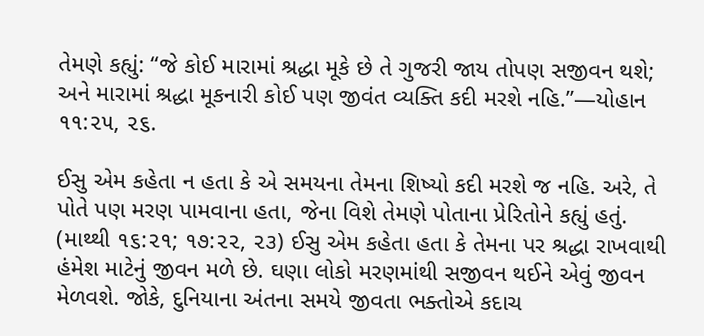તેમણે કહ્યું: “જે કોઈ મારામાં શ્રદ્ધા મૂકે છે તે ગુજરી જાય તોપણ સજીવન થશે; અને મારામાં શ્રદ્ધા મૂકનારી કોઈ પણ જીવંત વ્યક્તિ કદી મરશે નહિ.”—યોહાન ૧૧:૨૫, ૨૬.

ઈસુ એમ કહેતા ન હતા કે એ સમયના તેમના શિષ્યો કદી મરશે જ નહિ. અરે, તે પોતે પણ મરણ પામવાના હતા, જેના વિશે તેમણે પોતાના પ્રેરિતોને કહ્યું હતું. (માથ્થી ૧૬:૨૧; ૧૭:૨૨, ૨૩) ઈસુ એમ કહેતા હતા કે તેમના પર શ્રદ્ધા રાખવાથી હંમેશ માટેનું જીવન મળે છે. ઘણા લોકો મરણમાંથી સજીવન થઈને એવું જીવન મેળવશે. જોકે, દુનિયાના અંતના સમયે જીવતા ભક્તોએ કદાચ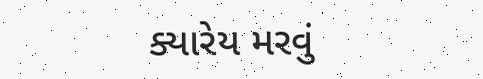ક્યારેય મરવું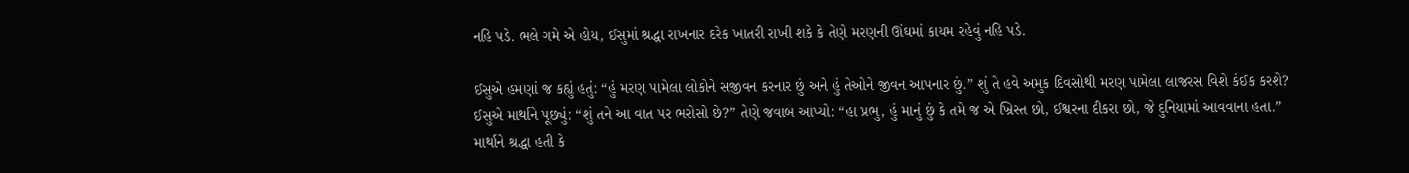નહિ પડે. ભલે ગમે એ હોય, ઈસુમાં શ્રદ્ધા રાખનાર દરેક ખાતરી રાખી શકે કે તેણે મરણની ઊંઘમાં કાયમ રહેવું નહિ પડે.

ઈસુએ હમણાં જ કહ્યું હતું: “હું મરણ પામેલા લોકોને સજીવન કરનાર છું અને હું તેઓને જીવન આપનાર છું.” શું તે હવે અમુક દિવસોથી મરણ પામેલા લાજરસ વિશે કંઈક કરશે? ઈસુએ માર્થાને પૂછ્યું: “શું તને આ વાત પર ભરોસો છે?” તેણે જવાબ આપ્યો: “હા પ્રભુ, હું માનું છું કે તમે જ એ ખ્રિસ્ત છો, ઈશ્વરના દીકરા છો, જે દુનિયામાં આવવાના હતા.” માર્થાને શ્રદ્ધા હતી કે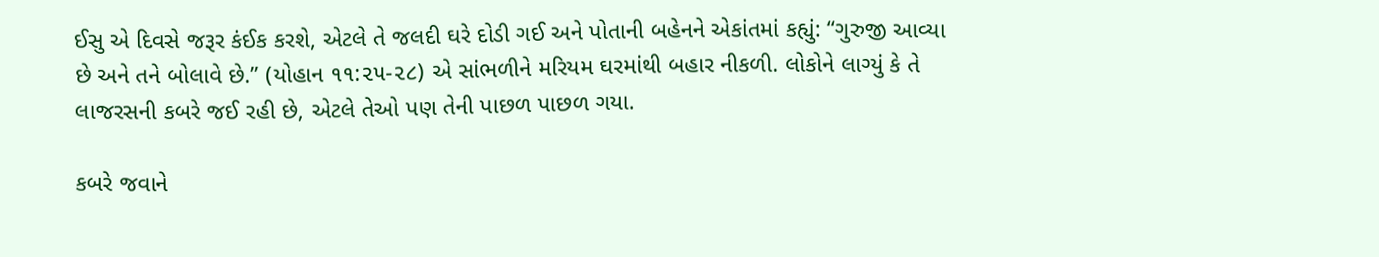ઈસુ એ દિવસે જરૂર કંઈક કરશે, એટલે તે જલદી ઘરે દોડી ગઈ અને પોતાની બહેનને એકાંતમાં કહ્યું: “ગુરુજી આવ્યા છે અને તને બોલાવે છે.” (યોહાન ૧૧:૨૫-૨૮) એ સાંભળીને મરિયમ ઘરમાંથી બહાર નીકળી. લોકોને લાગ્યું કે તે લાજરસની કબરે જઈ રહી છે, એટલે તેઓ પણ તેની પાછળ પાછળ ગયા.

કબરે જવાને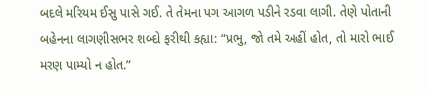બદલે મરિયમ ઈસુ પાસે ગઈ. તે તેમના પગ આગળ પડીને રડવા લાગી. તેણે પોતાની બહેનના લાગણીસભર શબ્દો ફરીથી કહ્યા: “પ્રભુ, જો તમે અહીં હોત, તો મારો ભાઈ મરણ પામ્યો ન હોત.”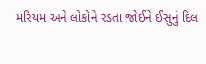મરિયમ અને લોકોને રડતા જોઈને ઈસુનું દિલ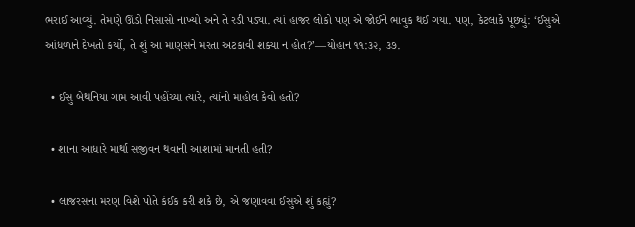ભરાઈ આવ્યું. તેમણે ઊંડો નિસાસો નાખ્યો અને તે રડી પડ્યા. ત્યાં હાજર લોકો પણ એ જોઈને ભાવુક થઈ ગયા. પણ, કેટલાકે પૂછ્યું: ‘ઈસુએ આંધળાને દેખતો કર્યો, તે શું આ માણસને મરતા અટકાવી શક્યા ન હોત?’—યોહાન ૧૧:૩૨, ૩૭.

  • ઈસુ બેથનિયા ગામ આવી પહોંચ્યા ત્યારે, ત્યાંનો માહોલ કેવો હતો?

  • શાના આધારે માર્થા સજીવન થવાની આશામાં માનતી હતી?

  • લાજરસના મરણ વિશે પોતે કંઈક કરી શકે છે, એ જણાવવા ઈસુએ શું કહ્યું?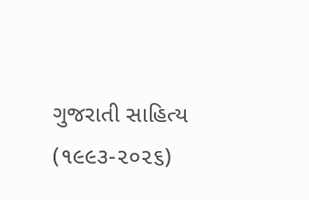ગુજરાતી સાહિત્ય (૧૯૯૩-૨૦૨૬)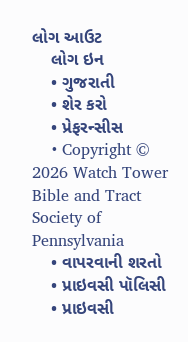લોગ આઉટ
    લોગ ઇન
    • ગુજરાતી
    • શેર કરો
    • પ્રેફરન્સીસ
    • Copyright © 2026 Watch Tower Bible and Tract Society of Pennsylvania
    • વાપરવાની શરતો
    • પ્રાઇવસી પૉલિસી
    • પ્રાઇવસી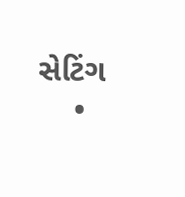સેટિંગ
    •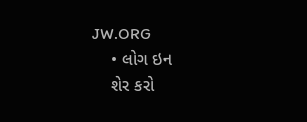JW.ORG
    • લોગ ઇન
    શેર કરો